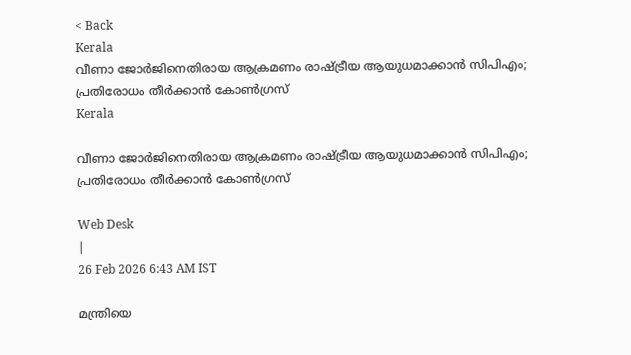< Back
Kerala
വീണാ ജോർജിനെതിരായ ആക്രമണം രാഷ്ട്രീയ ആയുധമാക്കാൻ സിപിഎം; പ്രതിരോധം തീർക്കാൻ കോൺഗ്രസ്‌
Kerala

വീണാ ജോർജിനെതിരായ ആക്രമണം രാഷ്ട്രീയ ആയുധമാക്കാൻ സിപിഎം; പ്രതിരോധം തീർക്കാൻ കോൺഗ്രസ്‌

Web Desk
|
26 Feb 2026 6:43 AM IST

മന്ത്രിയെ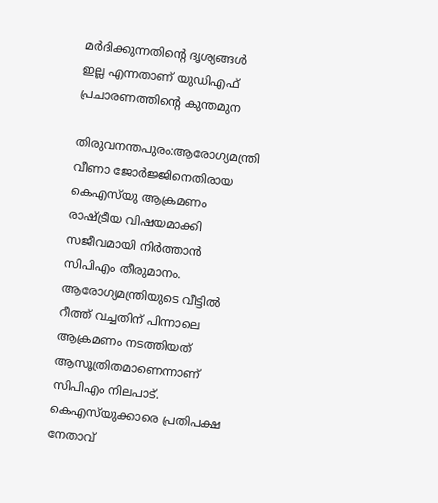മർദിക്കുന്നതിന്റെ ദൃശ്യങ്ങള്‍ ഇല്ല എന്നതാണ് യുഡിഎഫ് പ്രചാരണത്തിന്റെ കുന്തമുന

തിരുവനന്തപുരം:ആരോഗ്യമന്ത്രി വീണാ ജോർജ്ജിനെതിരായ കെഎസ്‌യു ആക്രമണം രാഷ്ട്രീയ വിഷയമാക്കി സജീവമായി നിർത്താൻ സിപിഎം തീരുമാനം. ആരോഗ്യമന്ത്രിയുടെ വീട്ടിൽ റീത്ത് വച്ചതിന് പിന്നാലെ ആക്രമണം നടത്തിയത് ആസൂത്രിതമാണെന്നാണ് സിപിഎം നിലപാട്. കെഎസ്‌യുക്കാരെ പ്രതിപക്ഷ നേതാവ്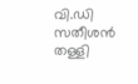വി.ഡി സതീശന്‍ തള്ളി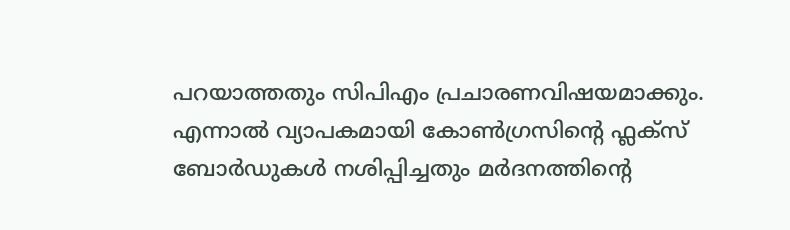പറയാത്തതും സിപിഎം പ്രചാരണവിഷയമാക്കും. എന്നാൽ വ്യാപകമായി കോൺഗ്രസിന്റെ ഫ്ലക്സ് ബോർഡുകൾ നശിപ്പിച്ചതും മർദനത്തിന്റെ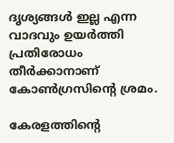ദൃശ്യങ്ങൾ ഇല്ല എന്ന വാദവും ഉയർത്തി പ്രതിരോധം തീർക്കാനാണ് കോൺഗ്രസിന്റെ ശ്രമം.

കേരളത്തിന്‍റെ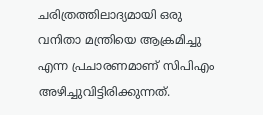ചരിത്രത്തിലാദ്യമായി ഒരു വനിതാ മന്ത്രിയെ ആക്രമിച്ചു എന്ന പ്രചാരണമാണ് സിപിഎം അഴിച്ചുവിട്ടിരിക്കുന്നത്.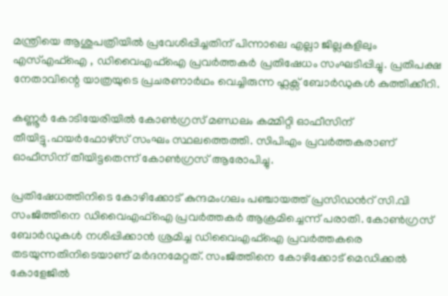മന്ത്രിയെ ആശുപത്രിയിൽ പ്രവേശിപ്പിച്ചതിന് പിന്നാലെ എല്ലാ ജില്ലകളിലും എസ്എഫ്ഐ , ഡിവൈഎഫ്ഐ പ്രവർത്തകർ പ്രതിഷേധം സംഘടിപ്പിച്ചു. പ്രതിപക്ഷ നേതാവിന്റെ യാത്രയുടെ പ്രചരണാർഥം വെച്ചിരുന്ന ഫ്ലക്സ് ബോർഡുകൾ കുത്തിക്കീറി.

കണ്ണൂർ കോടിയേരിയിൽ കോൺഗ്രസ് മണ്ഡലം കമ്മിറ്റി ഓഫീസിന് തീയിട്ടു.ഫയർഫോഴ്സ് സംഘം സ്ഥലത്തെത്തി. സിപിഎം പ്രവർത്തകരാണ് ഓഫീസിന് തീയിട്ടതെന്ന് കോണ്‍ഗ്രസ് ആരോപിച്ചു.

പ്രതിഷേധത്തിനിടെ കോഴിക്കോട് കുന്ദമംഗലം പഞ്ചായത്ത്‌ പ്രസിഡന്‍റ് സി.വി സംജിത്തിനെ ഡിവൈഎഫ്ഐ പ്രവർത്തകർ ആക്രമിച്ചെന്ന് പരാതി. കോൺഗ്രസ്‌ ബോർഡുകൾ നശിപ്പിക്കാൻ ശ്രമിച്ച ഡിവൈഎഫ്ഐ പ്രവർത്തകരെ തടയുന്നതിനിടെയാണ് മർദനമേറ്റത്. സംജിത്തിനെ കോഴിക്കോട് മെഡിക്കൽ കോളേജിൽ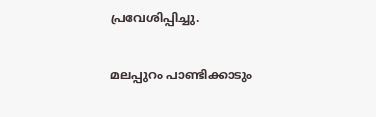പ്രവേശിപ്പിച്ചു.

മലപ്പുറം പാണ്ടിക്കാടും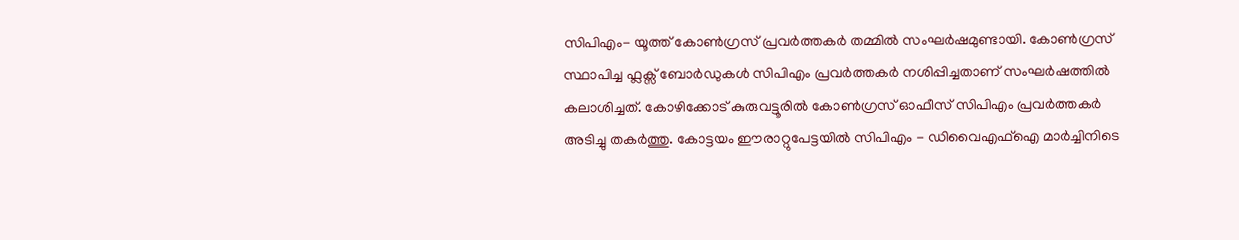സിപിഎം- യൂത്ത് കോൺഗ്രസ് പ്രവർത്തകർ തമ്മിൽ സംഘർഷമുണ്ടായി. കോൺഗ്രസ് സ്ഥാപിച്ച ഫ്ലക്സ് ബോർഡുകൾ സിപിഎം പ്രവർത്തകർ നശിപ്പിച്ചതാണ് സംഘർഷത്തിൽ കലാശിച്ചത്. കോഴിക്കോട് കുരുവട്ടൂരിൽ കോൺഗ്രസ് ഓഫീസ് സിപിഎം പ്രവർത്തകർ അടിച്ചു തകർത്തു. കോട്ടയം ഈരാറ്റുപേട്ടയിൽ സിപിഎം - ഡിവൈഎഫ്ഐ മാർച്ചിനിടെ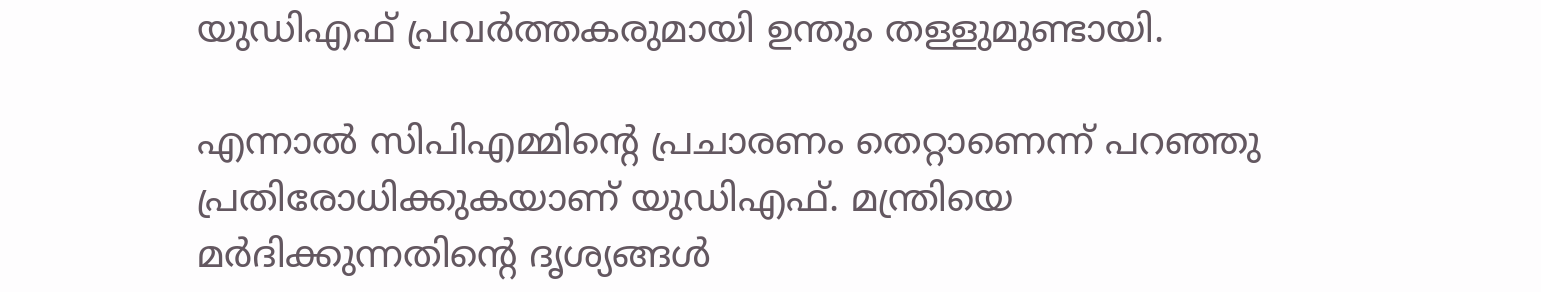യുഡിഎഫ് പ്രവർത്തകരുമായി ഉന്തും തള്ളുമുണ്ടായി.

എന്നാൽ സിപിഎമ്മിന്റെ പ്രചാരണം തെറ്റാണെന്ന് പറഞ്ഞു പ്രതിരോധിക്കുകയാണ് യുഡിഎഫ്. മന്ത്രിയെ മർദിക്കുന്നതിന്റെ ദൃശ്യങ്ങൾ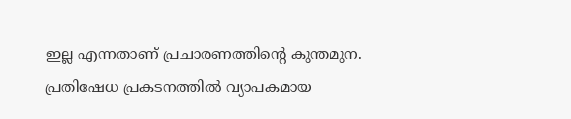ഇല്ല എന്നതാണ് പ്രചാരണത്തിന്റെ കുന്തമുന. പ്രതിഷേധ പ്രകടനത്തിൽ വ്യാപകമായ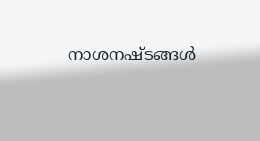നാശനഷ്ടങ്ങൾ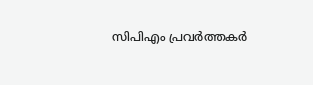സിപിഎം പ്രവർത്തകർ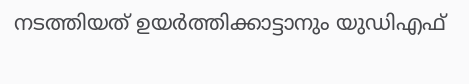നടത്തിയത് ഉയർത്തിക്കാട്ടാനും യുഡിഎഫ്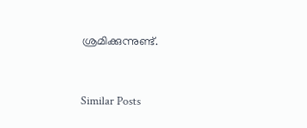ശ്രമിക്കുന്നുണ്ട്.


Similar Posts